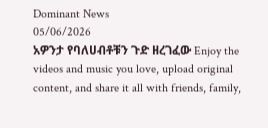Dominant News
05/06/2026
አዎንታ የባለሀብቶቹን ጉድ ዘረገፈው Enjoy the videos and music you love, upload original content, and share it all with friends, family,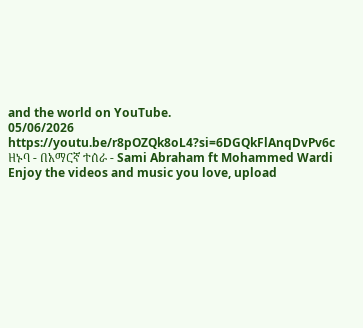and the world on YouTube.
05/06/2026
https://youtu.be/r8pOZQk8oL4?si=6DGQkFlAnqDvPv6c
ዘኑባ - በአማርኛ ተሰራ - Sami Abraham ft Mohammed Wardi Enjoy the videos and music you love, upload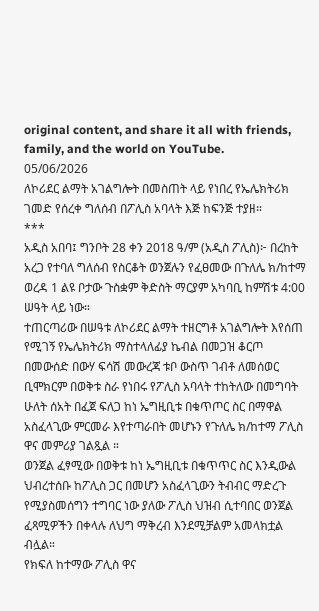original content, and share it all with friends, family, and the world on YouTube.
05/06/2026
ለኮሪደር ልማት አገልግሎት በመስጠት ላይ የነበረ የኤሌክትሪክ ገመድ የሰረቀ ግለሰብ በፖሊስ አባላት እጅ ከፍንጅ ተያዘ።
***
አዲስ አበባ፤ ግንቦት 28 ቀን 2018 ዓ/ም (አዲስ ፖሊስ)፦ በረከት አረጋ የተባለ ግለሰብ የስርቆት ወንጀሉን የፈፀመው በጉለሌ ክ/ከተማ ወረዳ 1 ልዩ ቦታው ጉስቋም ቅድስት ማርያም አካባቢ ከምሽቱ 4:00 ሠዓት ላይ ነው።
ተጠርጣሪው በሠዓቱ ለኮሪደር ልማት ተዘርግቶ አገልግሎት እየሰጠ የሚገኝ የኤሌክትሪክ ማስተላለፊያ ኬብል በመጋዝ ቆርጦ በመውሰድ በውሃ ፍሳሽ መውረጃ ቱቦ ውስጥ ገብቶ ለመሰወር ቢሞክርም በወቅቱ ስራ የነበሩ የፖሊስ አባላት ተከትለው በመግባት ሁለት ሰአት በፈጀ ፍለጋ ከነ ኤግዚቢቱ በቁጥጦር ስር በማዋል አስፈላጊው ምርመራ እየተጣራበት መሆኑን የጉለሌ ክ/ከተማ ፖሊስ ዋና መምሪያ ገልጿል ።
ወንጀል ፈፃሚው በወቅቱ ከነ ኤግዚቢቱ በቁጥጥር ስር እንዲውል ህብረተሰቡ ከፖሊስ ጋር በመሆን አስፈላጊውን ትብብር ማድረጉ የሚያስመሰግን ተግባር ነው ያለው ፖሊስ ህዝብ ሲተባበር ወንጀል ፈጻሚዎችን በቀላሉ ለህግ ማቅረብ እንደሚቻልም አመላክቷል ብሏል።
የክፍለ ከተማው ፖሊስ ዋና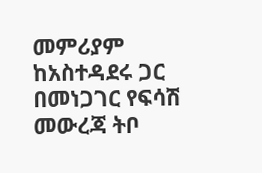መምሪያም ከአስተዳደሩ ጋር በመነጋገር የፍሳሽ መውረጃ ትቦ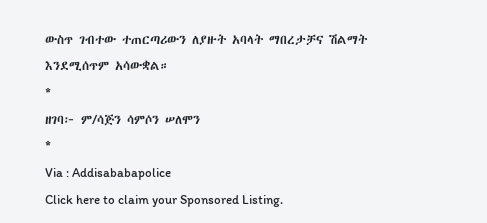ውስጥ ገብተው ተጠርጣሪውን ለያዙት አባላት ማበረታቻና ሽልማት እንደሚሰጥም አሳውቋል።
*
ዘገባ፦ ም/ሳጅን ሳምሶን ሠለሞን
*
Via : Addisababapolice
Click here to claim your Sponsored Listing.